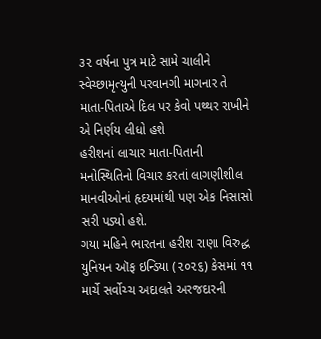૩૨ વર્ષના પુત્ર માટે સામે ચાલીને સ્વેચ્છામૃત્યુની પરવાનગી માગનાર તે માતા-પિતાએ દિલ પર કેવો પથ્થર રાખીને એ નિર્ણય લીધો હશે
હરીશનાં લાચાર માતા-પિતાની મનોસ્થિતિનો વિચાર કરતાં લાગણીશીલ માનવીઓનાં હૃદયમાંથી પણ એક નિસાસો સરી પડ્યો હશે.
ગયા મહિને ભારતના હરીશ રાણા વિરુદ્ધ યુનિયન ઑફ ઇન્ડિયા (૨૦૨૬) કેસમાં ૧૧ માર્ચે સર્વોચ્ચ અદાલતે અરજદારની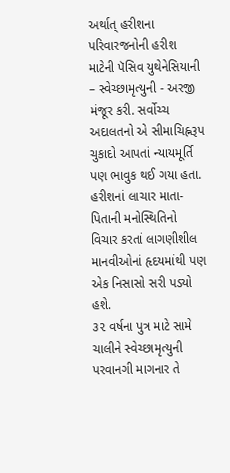અર્થાત્ હરીશના પરિવારજનોની હરીશ માટેની પૅસિવ યુથેનેસિયાની – સ્વેચ્છામૃત્યુની - અરજી મંજૂર કરી. સર્વોચ્ચ અદાલતનો એ સીમાચિહ્નરૂપ ચુકાદો આપતાં ન્યાયમૂર્તિ પણ ભાવુક થઈ ગયા હતા. હરીશનાં લાચાર માતા-પિતાની મનોસ્થિતિનો વિચાર કરતાં લાગણીશીલ માનવીઓનાં હૃદયમાંથી પણ એક નિસાસો સરી પડ્યો હશે.
૩૨ વર્ષના પુત્ર માટે સામે ચાલીને સ્વેચ્છામૃત્યુની પરવાનગી માગનાર તે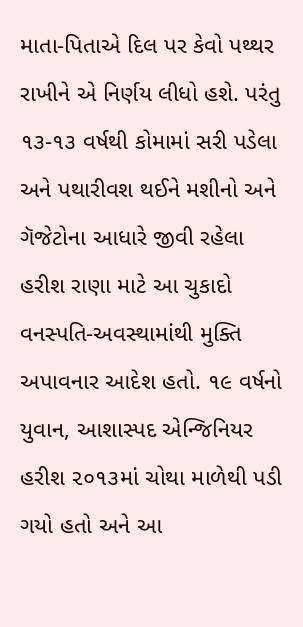માતા-પિતાએ દિલ પર કેવો પથ્થર રાખીને એ નિર્ણય લીધો હશે. પરંતુ ૧૩-૧૩ વર્ષથી કોમામાં સરી પડેલા અને પથારીવશ થઈને મશીનો અને ગૅજેટોના આધારે જીવી રહેલા હરીશ રાણા માટે આ ચુકાદો વનસ્પતિ-અવસ્થામાંથી મુક્તિ અપાવનાર આદેશ હતો. ૧૯ વર્ષનો યુવાન, આશાસ્પદ એન્જિનિયર હરીશ ૨૦૧૩માં ચોથા માળેથી પડી ગયો હતો અને આ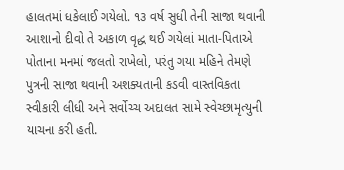હાલતમાં ધકેલાઈ ગયેલો. ૧૩ વર્ષ સુધી તેની સાજા થવાની આશાનો દીવો તે અકાળ વૃદ્ધ થઈ ગયેલાં માતા-પિતાએ પોતાના મનમાં જલતો રાખેલો, પરંતુ ગયા મહિને તેમણે પુત્રની સાજા થવાની અશક્યતાની કડવી વાસ્તવિકતા સ્વીકારી લીધી અને સર્વોચ્ચ અદાલત સામે સ્વેચ્છામૃત્યુની યાચના કરી હતી.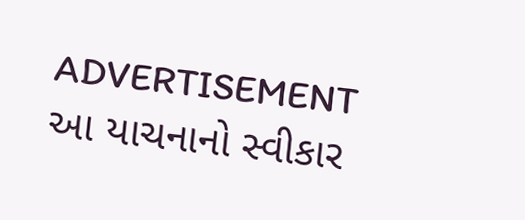ADVERTISEMENT
આ યાચનાનો સ્વીકાર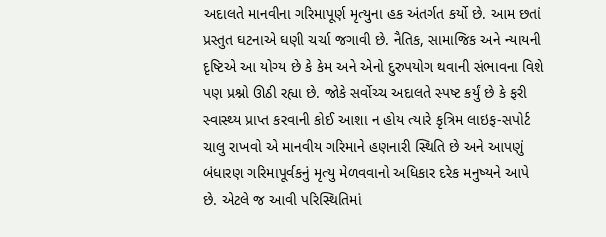અદાલતે માનવીના ગરિમાપૂર્ણ મૃત્યુના હક અંતર્ગત કર્યો છે. આમ છતાં પ્રસ્તુત ઘટનાએ ઘણી ચર્ચા જગાવી છે. નૈતિક, સામાજિક અને ન્યાયની દૃષ્ટિએ આ યોગ્ય છે કે કેમ અને એનો દુરુપયોગ થવાની સંભાવના વિશે પણ પ્રશ્નો ઊઠી રહ્યા છે. જોકે સર્વોચ્ચ અદાલતે સ્પષ્ટ કર્યું છે કે ફરી સ્વાસ્થ્ય પ્રાપ્ત કરવાની કોઈ આશા ન હોય ત્યારે કૃત્રિમ લાઇફ-સપોર્ટ ચાલુ રાખવો એ માનવીય ગરિમાને હણનારી સ્થિતિ છે અને આપણું બંધારણ ગરિમાપૂર્વકનું મૃત્યુ મેળવવાનો અધિકાર દરેક મનુષ્યને આપે છે. એટલે જ આવી પરિસ્થિતિમાં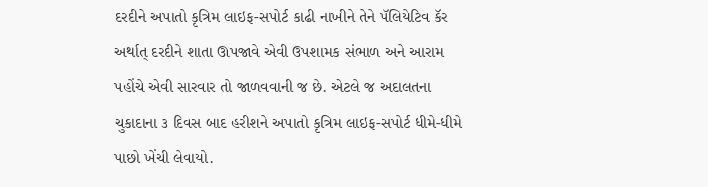દરદીને અપાતો કૃત્રિમ લાઇફ-સપોર્ટ કાઢી નાખીને તેને પૅલિયેટિવ કૅર અર્થાત્ દરદીને શાતા ઊપજાવે એવી ઉપશામક સંભાળ અને આરામ પહોંચે એવી સારવાર તો જાળવવાની જ છે. એટલે જ અદાલતના ચુકાદાના ૩ દિવસ બાદ હરીશને અપાતો કૃત્રિમ લાઇફ-સપોર્ટ ધીમે-ધીમે પાછો ખેંચી લેવાયો.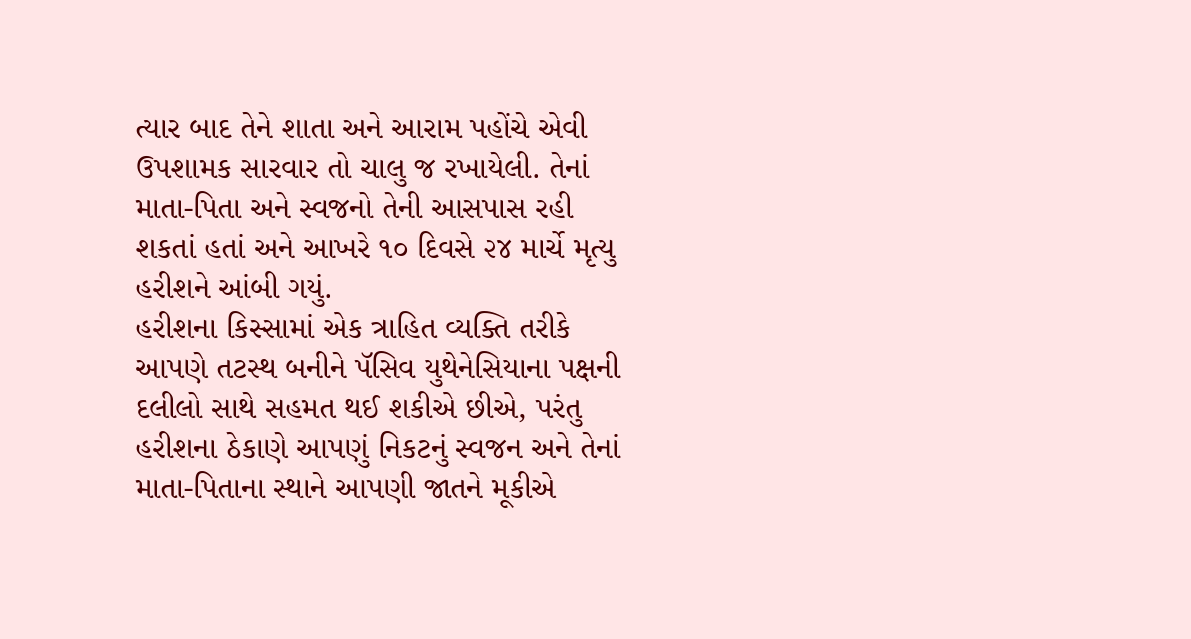ત્યાર બાદ તેને શાતા અને આરામ પહોંચે એવી ઉપશામક સારવાર તો ચાલુ જ રખાયેલી. તેનાં માતા-પિતા અને સ્વજનો તેની આસપાસ રહી શકતાં હતાં અને આખરે ૧૦ દિવસે ૨૪ માર્ચે મૃત્યુ હરીશને આંબી ગયું.
હરીશના કિસ્સામાં એક ત્રાહિત વ્યક્તિ તરીકે આપણે તટસ્થ બનીને પૅસિવ યુથેનેસિયાના પક્ષની દલીલો સાથે સહમત થઈ શકીએ છીએ, પરંતુ હરીશના ઠેકાણે આપણું નિકટનું સ્વજન અને તેનાં માતા-પિતાના સ્થાને આપણી જાતને મૂકીએ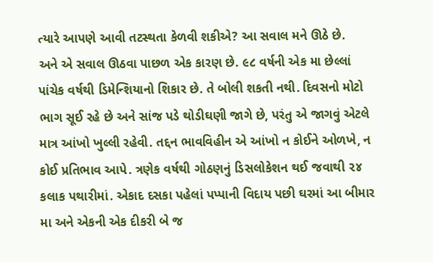ત્યારે આપણે આવી તટસ્થતા કેળવી શકીએ? આ સવાલ મને ઊઠે છે.
અને એ સવાલ ઊઠવા પાછળ એક કારણ છે. ૯૮ વર્ષની એક મા છેલ્લાં પાંચેક વર્ષથી ડિમેન્શિયાનો શિકાર છે. તે બોલી શકતી નથી. દિવસનો મોટો ભાગ સૂઈ રહે છે અને સાંજ પડે થોડીઘણી જાગે છે, પરંતુ એ જાગવું એટલે માત્ર આંખો ખુલ્લી રહેવી. તદ્દન ભાવવિહીન એ આંખો ન કોઈને ઓળખે, ન કોઈ પ્રતિભાવ આપે. ત્રણેક વર્ષથી ગોઠણનું ડિસલોકેશન થઈ જવાથી ૨૪ કલાક પથારીમાં. એકાદ દસકા પહેલાં પપ્પાની વિદાય પછી ઘરમાં આ બીમાર મા અને એકની એક દીકરી બે જ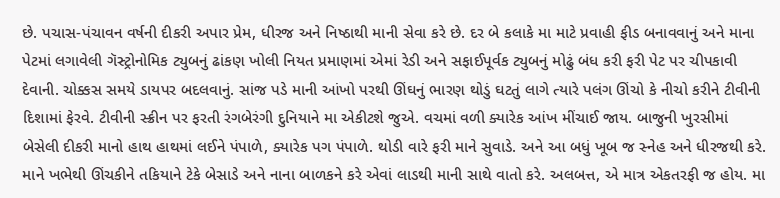છે. પચાસ-પંચાવન વર્ષની દીકરી અપાર પ્રેમ, ધીરજ અને નિષ્ઠાથી માની સેવા કરે છે. દર બે કલાકે મા માટે પ્રવાહી ફીડ બનાવવાનું અને માના પેટમાં લગાવેલી ગૅસ્ટ્રોનોમિક ટ્યુબનું ઢાંકણ ખોલી નિયત પ્રમાણમાં એમાં રેડી અને સફાઈપૂર્વક ટ્યુબનું મોઢું બંધ કરી ફરી પેટ પર ચીપકાવી દેવાની. ચોક્કસ સમયે ડાયપર બદલવાનું. સાંજ પડે માની આંખો પરથી ઊંઘનું ભારણ થોડું ઘટતું લાગે ત્યારે પલંગ ઊંચો કે નીચો કરીને ટીવીની દિશામાં ફેરવે. ટીવીની સ્ક્રીન પર ફરતી રંગબેરંગી દુનિયાને મા એકીટશે જુએ. વચમાં વળી ક્યારેક આંખ મીંચાઈ જાય. બાજુની ખુરસીમાં બેસેલી દીકરી માનો હાથ હાથમાં લઈને પંપાળે, ક્યારેક પગ પંપાળે. થોડી વારે ફરી માને સુવાડે. અને આ બધું ખૂબ જ સ્નેહ અને ધીરજથી કરે. માને ખભેથી ઊંચકીને તકિયાને ટેકે બેસાડે અને નાના બાળકને કરે એવાં લાડથી માની સાથે વાતો કરે. અલબત્ત, એ માત્ર એકતરફી જ હોય. મા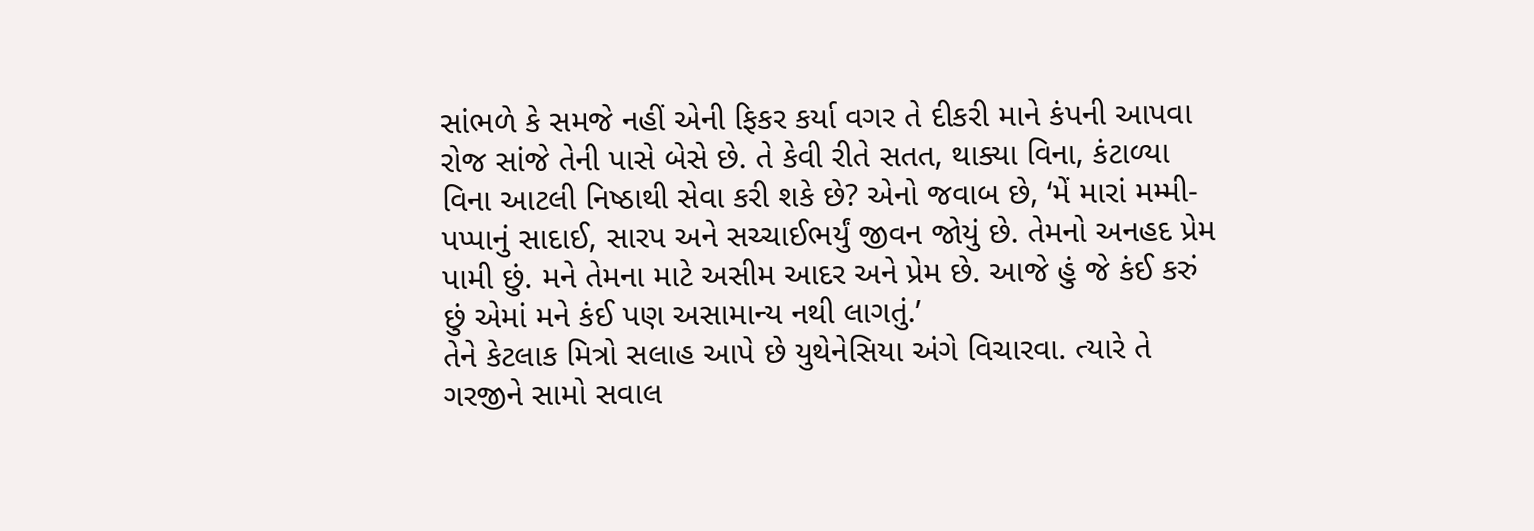સાંભળે કે સમજે નહીં એની ફિકર કર્યા વગર તે દીકરી માને કંપની આપવા રોજ સાંજે તેની પાસે બેસે છે. તે કેવી રીતે સતત, થાક્યા વિના, કંટાળ્યા વિના આટલી નિષ્ઠાથી સેવા કરી શકે છે? એનો જવાબ છે, ‘મેં મારાં મમ્મી-પપ્પાનું સાદાઈ, સારપ અને સચ્ચાઈભર્યું જીવન જોયું છે. તેમનો અનહદ પ્રેમ પામી છું. મને તેમના માટે અસીમ આદર અને પ્રેમ છે. આજે હું જે કંઈ કરું છું એમાં મને કંઈ પણ અસામાન્ય નથી લાગતું.’
તેને કેટલાક મિત્રો સલાહ આપે છે યુથેનેસિયા અંગે વિચારવા. ત્યારે તે ગરજીને સામો સવાલ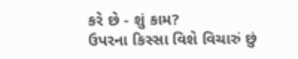કરે છે - શું કામ?
ઉપરના કિસ્સા વિશે વિચારું છું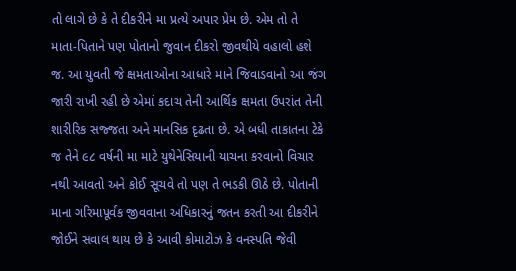તો લાગે છે કે તે દીકરીને મા પ્રત્યે અપાર પ્રેમ છે. એમ તો તે માતા-પિતાને પણ પોતાનો જુવાન દીકરો જીવથીયે વહાલો હશે જ. આ યુવતી જે ક્ષમતાઓના આધારે માને જિવાડવાનો આ જંગ જારી રાખી રહી છે એમાં કદાચ તેની આર્થિક ક્ષમતા ઉપરાંત તેની શારીરિક સજ્જતા અને માનસિક દૃઢતા છે. એ બધી તાકાતના ટેકે જ તેને ૯૮ વર્ષની મા માટે યુથેનેસિયાની યાચના કરવાનો વિચાર નથી આવતો અને કોઈ સૂચવે તો પણ તે ભડકી ઊઠે છે. પોતાની માના ગરિમાપૂર્વક જીવવાના અધિકારનું જતન કરતી આ દીકરીને જોઈને સવાલ થાય છે કે આવી કોમાટોઝ કે વનસ્પતિ જેવી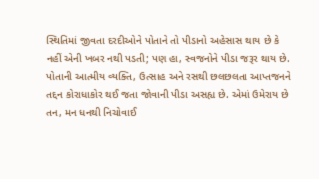સ્થિતિમાં જીવતા દરદીઓને પોતાને તો પીડાનો અહેસાસ થાય છે કે નહીં એની ખબર નથી પડતી; પણ હા, સ્વજનોને પીડા જરૂર થાય છે. પોતાની આત્મીય વ્યક્તિ, ઉત્સાહ અને રસથી છલછલતા આપ્તજનને તદ્દન કોરાધાકોર થઈ જતા જોવાની પીડા અસહ્ય છે. એમાં ઉમેરાય છે તન, મન ધનથી નિચોવાઈ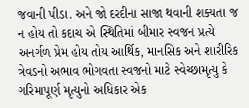જવાની પીડા. અને જો દરદીના સાજા થવાની શક્યતા જ ન હોય તો કદાચ એ સ્થિતિમાં બીમાર સ્વજન પ્રત્યે અનર્ગળ પ્રેમ હોય તોય આર્થિક, માનસિક અને શારીરિક ત્રેવડનો અભાવ ભોગવતા સ્વજનો માટે સ્વેચ્છામૃત્યુ કે ગરિમાપૂર્ણ મૃત્યુનો અધિકાર એક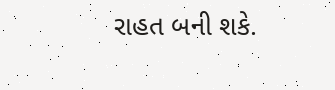રાહત બની શકે.